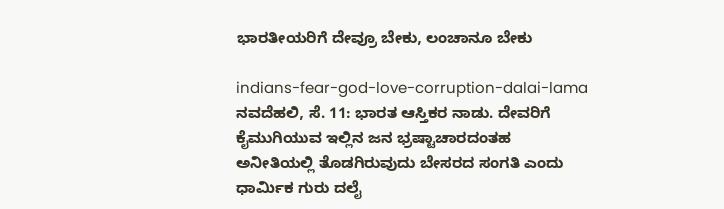ಭಾರತೀಯರಿಗೆ ದೇವ್ರೂ ಬೇಕು, ಲಂಚಾನೂ ಬೇಕು

indians-fear-god-love-corruption-dalai-lama
ನವದೆಹಲಿ, ಸೆ. 11: ಭಾರತ ಆಸ್ತಿಕರ ನಾಡು. ದೇವರಿಗೆ ಕೈಮುಗಿಯುವ ಇಲ್ಲಿನ ಜನ ಭ್ರಷ್ಟಾಚಾರದಂತಹ ಅನೀತಿಯಲ್ಲಿ ತೊಡಗಿರುವುದು ಬೇಸರದ ಸಂಗತಿ ಎಂದು ಧಾರ್ಮಿಕ ಗುರು ದಲೈ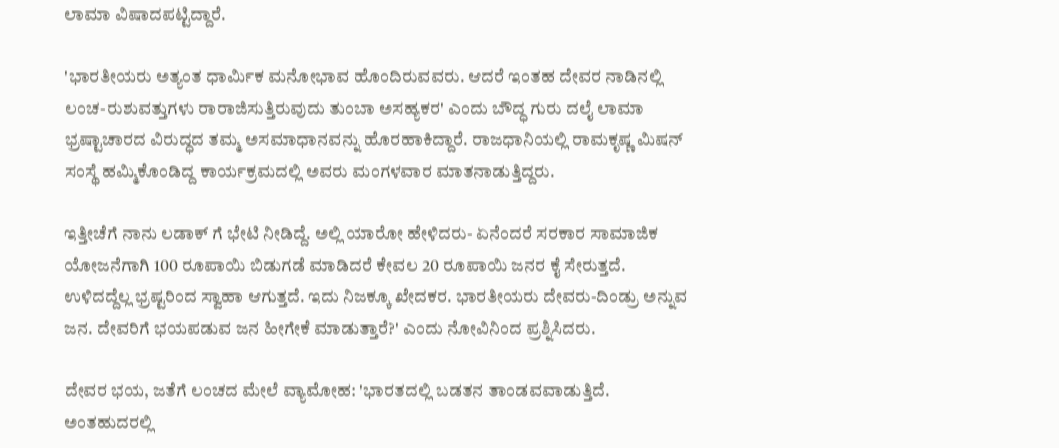ಲಾಮಾ ವಿಷಾದಪಟ್ಟಿದ್ದಾರೆ.

'ಭಾರತೀಯರು ಅತ್ಯಂತ ಧಾರ್ಮಿಕ ಮನೋಭಾವ ಹೊಂದಿರುವವರು. ಆದರೆ ಇಂತಹ ದೇವರ ನಾಡಿನಲ್ಲಿ ಲಂಚ-ರುಶುವತ್ತುಗಳು ರಾರಾಜಿಸುತ್ತಿರುವುದು ತುಂಬಾ ಅಸಹ್ಯಕರ' ಎಂದು ಬೌದ್ಧ ಗುರು ದಲೈ ಲಾಮಾ ಭ್ರಷ್ಟಾಚಾರದ ವಿರುದ್ಧದ ತಮ್ಮ ಅಸಮಾಧಾನವನ್ನು ಹೊರಹಾಕಿದ್ದಾರೆ. ರಾಜಧಾನಿಯಲ್ಲಿ ರಾಮಕೃಷ್ಣ ಮಿಷನ್ ಸಂಸ್ಥೆ ಹಮ್ಮಿಕೊಂಡಿದ್ದ ಕಾರ್ಯಕ್ರಮದಲ್ಲಿ ಅವರು ಮಂಗಳವಾರ ಮಾತನಾಡುತ್ತಿದ್ದರು.

ಇತ್ತೀಚೆಗೆ ನಾನು ಲಡಾಕ್ ಗೆ ಭೇಟಿ ನೀಡಿದ್ದೆ. ಅಲ್ಲಿ ಯಾರೋ ಹೇಳಿದರು- ಏನೆಂದರೆ ಸರಕಾರ ಸಾಮಾಜಿಕ ಯೋಜನೆಗಾಗಿ 100 ರೂಪಾಯಿ ಬಿಡುಗಡೆ ಮಾಡಿದರೆ ಕೇವಲ 20 ರೂಪಾಯಿ ಜನರ ಕೈ ಸೇರುತ್ತದೆ. ಉಳಿದದ್ದೆಲ್ಲ ಭ್ರಷ್ಟರಿಂದ ಸ್ವಾಹಾ ಆಗುತ್ತದೆ. ಇದು ನಿಜಕ್ಕೂ ಖೇದಕರ. ಭಾರತೀಯರು ದೇವರು-ದಿಂಡ್ರು ಅನ್ನುವ ಜನ. ದೇವರಿಗೆ ಭಯಪಡುವ ಜನ ಹೀಗೇಕೆ ಮಾಡುತ್ತಾರೆ?' ಎಂದು ನೋವಿನಿಂದ ಪ್ರಶ್ನಿಸಿದರು.

ದೇವರ ಭಯ, ಜತೆಗೆ ಲಂಚದ ಮೇಲೆ ವ್ಯಾಮೋಹ: 'ಭಾರತದಲ್ಲಿ ಬಡತನ ತಾಂಡವವಾಡುತ್ತಿದೆ. ಅಂತಹುದರಲ್ಲಿ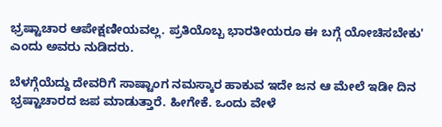ಭ್ರಷ್ಟಾಚಾರ ಆಪೇಕ್ಷಣೀಯವಲ್ಲ. ಪ್ರತಿಯೊಬ್ಬ ಭಾರತೀಯರೂ ಈ ಬಗ್ಗೆ ಯೋಚಿಸಬೇಕು' ಎಂದು ಅವರು ನುಡಿದರು.

ಬೆಳಗ್ಗೆಯೆದ್ದು ದೇವರಿಗೆ ಸಾಷ್ಟಾಂಗ ನಮಸ್ಕಾರ ಹಾಕುವ ಇದೇ ಜನ ಆ ಮೇಲೆ ಇಡೀ ದಿನ ಭ್ರಷ್ಟಾಚಾರದ ಜಪ ಮಾಡುತ್ತಾರೆ. ಹೀಗೇಕೆ. ಒಂದು ವೇಳೆ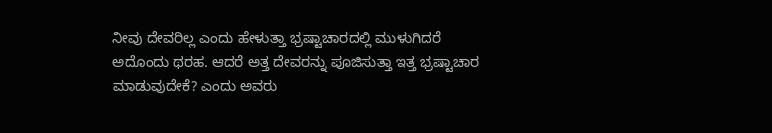ನೀವು ದೇವರಿಲ್ಲ ಎಂದು ಹೇಳುತ್ತಾ ಭ್ರಷ್ಟಾಚಾರದಲ್ಲಿ ಮುಳುಗಿದರೆ ಅದೊಂದು ಥರಹ. ಆದರೆ ಅತ್ತ ದೇವರನ್ನು ಪೂಜಿಸುತ್ತಾ ಇತ್ತ ಭ್ರಷ್ಟಾಚಾರ ಮಾಡುವುದೇಕೆ? ಎಂದು ಅವರು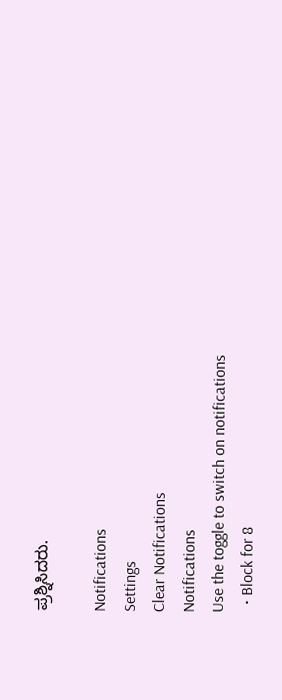ಪ್ರಶ್ನಿಸಿದರು.

Notifications
Settings
Clear Notifications
Notifications
Use the toggle to switch on notifications
  • Block for 8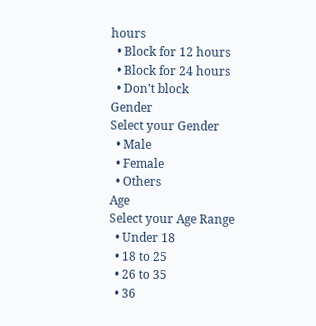hours
  • Block for 12 hours
  • Block for 24 hours
  • Don't block
Gender
Select your Gender
  • Male
  • Female
  • Others
Age
Select your Age Range
  • Under 18
  • 18 to 25
  • 26 to 35
  • 36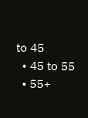to 45
  • 45 to 55
  • 55+